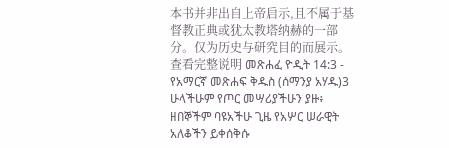本书并非出自上帝启示,且不属于基督教正典或犹太教塔纳赫的一部分。仅为历史与研究目的而展示。 查看完整说明 መጽሐፈ ዮዲት 14:3 - የአማርኛ መጽሐፍ ቅዱስ (ሰማንያ አሃዱ)3 ሁላችሁም የጦር መሣሪያችሁን ያዙ፥ ዘበኞችም ባዩአችሁ ጊዜ የአሦር ሠራዊት አለቆችን ይቀሰቅሱ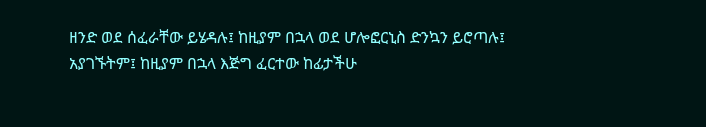ዘንድ ወደ ሰፈራቸው ይሄዳሉ፤ ከዚያም በኋላ ወደ ሆሎፎርኒስ ድንኳን ይሮጣሉ፤ አያገኙትም፤ ከዚያም በኋላ እጅግ ፈርተው ከፊታችሁ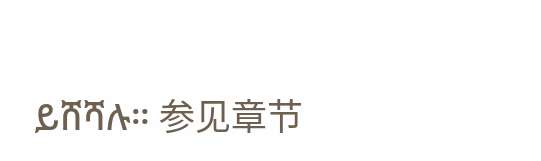ይሸሻሉ። 参见章节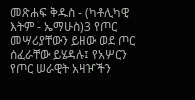መጽሐፍ ቅዱስ - (ካቶሊካዊ እትም - ኤማሁስ)3 የጦር መሣሪያቸውን ይዘው ወደ ጦር ሰፈራቸው ይሄዳሉ፤ የአሦርን የጦር ሠራዊት አዛዦችን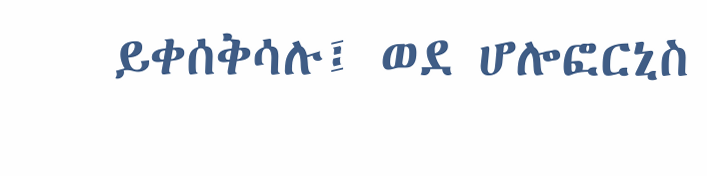ይቀሰቅሳሉ፤ ወደ ሆሎፎርኒስ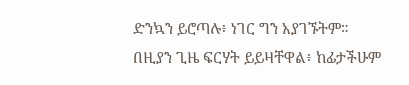ድንኳን ይሮጣሉ፥ ነገር ግን አያገኙትም። በዚያን ጊዜ ፍርሃት ይይዛቸዋል፥ ከፊታችሁም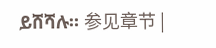ይሸሻሉ። 参见章节 |